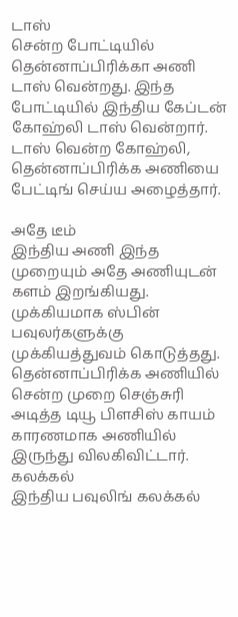டாஸ்
சென்ற போட்டியில் தென்னாப்பிரிக்கா அணி டாஸ் வென்றது. இந்த போட்டியில் இந்திய கேப்டன் கோஹ்லி டாஸ் வென்றார். டாஸ் வென்ற கோஹ்லி, தென்னாப்பிரிக்க அணியை பேட்டிங் செய்ய அழைத்தார்.

அதே டீம்
இந்திய அணி இந்த முறையும் அதே அணியுடன் களம் இறங்கியது. முக்கியமாக ஸ்பின் பவுலர்களுக்கு முக்கியத்துவம் கொடுத்தது. தென்னாப்பிரிக்க அணியில் சென்ற முறை செஞ்சுரி அடித்த டியூ பிளசிஸ் காயம் காரணமாக அணியில் இருந்து விலகிவிட்டார்.
கலக்கல்
இந்திய பவுலிங் கலக்கல்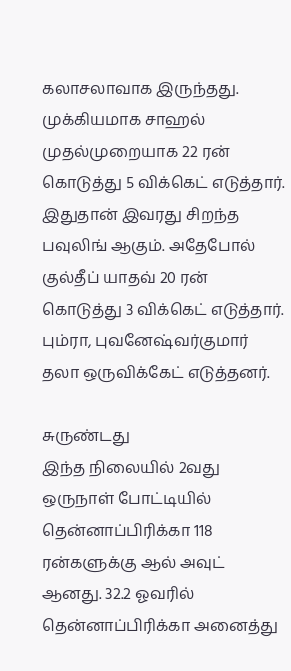கலாசலாவாக இருந்தது. முக்கியமாக சாஹல் முதல்முறையாக 22 ரன் கொடுத்து 5 விக்கெட் எடுத்தார். இதுதான் இவரது சிறந்த பவுலிங் ஆகும். அதேபோல் குல்தீப் யாதவ் 20 ரன் கொடுத்து 3 விக்கெட் எடுத்தார். பும்ரா, புவனேஷ்வர்குமார் தலா ஒருவிக்கேட் எடுத்தனர்.

சுருண்டது
இந்த நிலையில் 2வது ஒருநாள் போட்டியில் தென்னாப்பிரிக்கா 118 ரன்களுக்கு ஆல் அவுட் ஆனது. 32.2 ஓவரில் தென்னாப்பிரிக்கா அனைத்து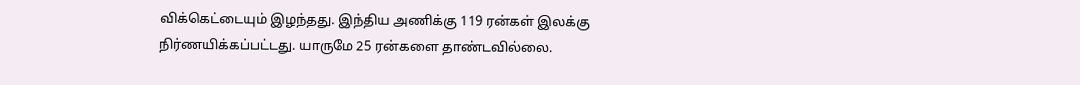விக்கெட்டையும் இழந்தது. இந்திய அணிக்கு 119 ரன்கள் இலக்கு நிர்ணயிக்கப்பட்டது. யாருமே 25 ரன்களை தாண்டவில்லை.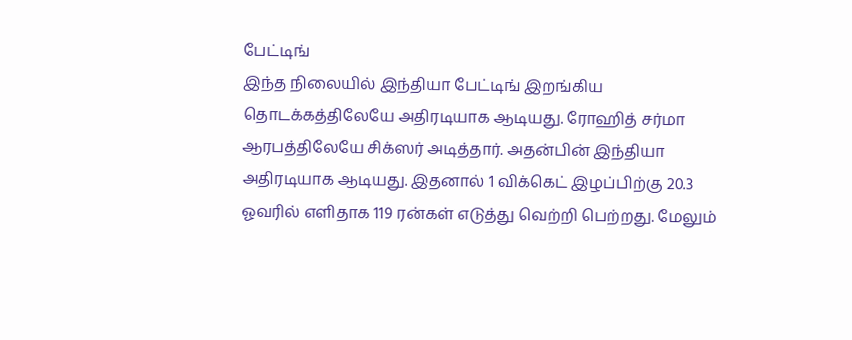பேட்டிங்
இந்த நிலையில் இந்தியா பேட்டிங் இறங்கிய தொடக்கத்திலேயே அதிரடியாக ஆடியது. ரோஹித் சர்மா ஆரபத்திலேயே சிக்ஸர் அடித்தார். அதன்பின் இந்தியா அதிரடியாக ஆடியது. இதனால் 1 விக்கெட் இழப்பிற்கு 20.3 ஓவரில் எளிதாக 119 ரன்கள் எடுத்து வெற்றி பெற்றது. மேலும்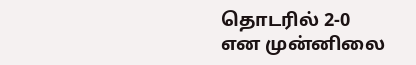தொடரில் 2-0 என முன்னிலை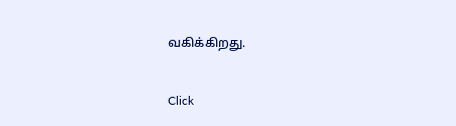வகிக்கிறது.


Click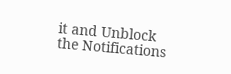it and Unblock the Notifications